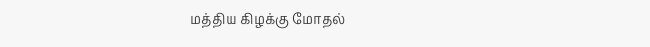மத்திய கிழக்கு மோதல்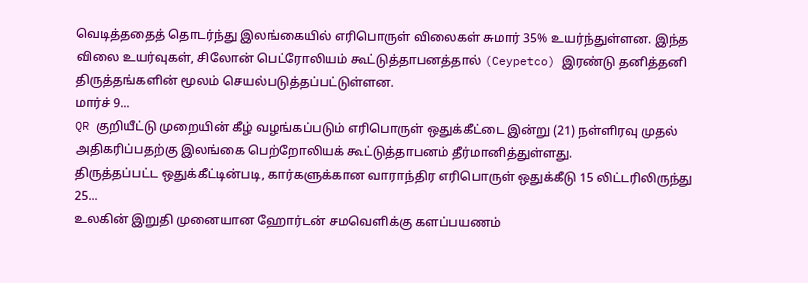வெடித்ததைத் தொடர்ந்து இலங்கையில் எரிபொருள் விலைகள் சுமார் 35% உயர்ந்துள்ளன. இந்த விலை உயர்வுகள், சிலோன் பெட்ரோலியம் கூட்டுத்தாபனத்தால் (Ceypetco) இரண்டு தனித்தனி திருத்தங்களின் மூலம் செயல்படுத்தப்பட்டுள்ளன.
மார்ச் 9...
QR குறியீட்டு முறையின் கீழ் வழங்கப்படும் எரிபொருள் ஒதுக்கீட்டை இன்று (21) நள்ளிரவு முதல் அதிகரிப்பதற்கு இலங்கை பெற்றோலியக் கூட்டுத்தாபனம் தீர்மானித்துள்ளது.
திருத்தப்பட்ட ஒதுக்கீட்டின்படி, கார்களுக்கான வாராந்திர எரிபொருள் ஒதுக்கீடு 15 லிட்டரிலிருந்து 25...
உலகின் இறுதி முனையான ஹோர்டன் சமவெளிக்கு களப்பயணம்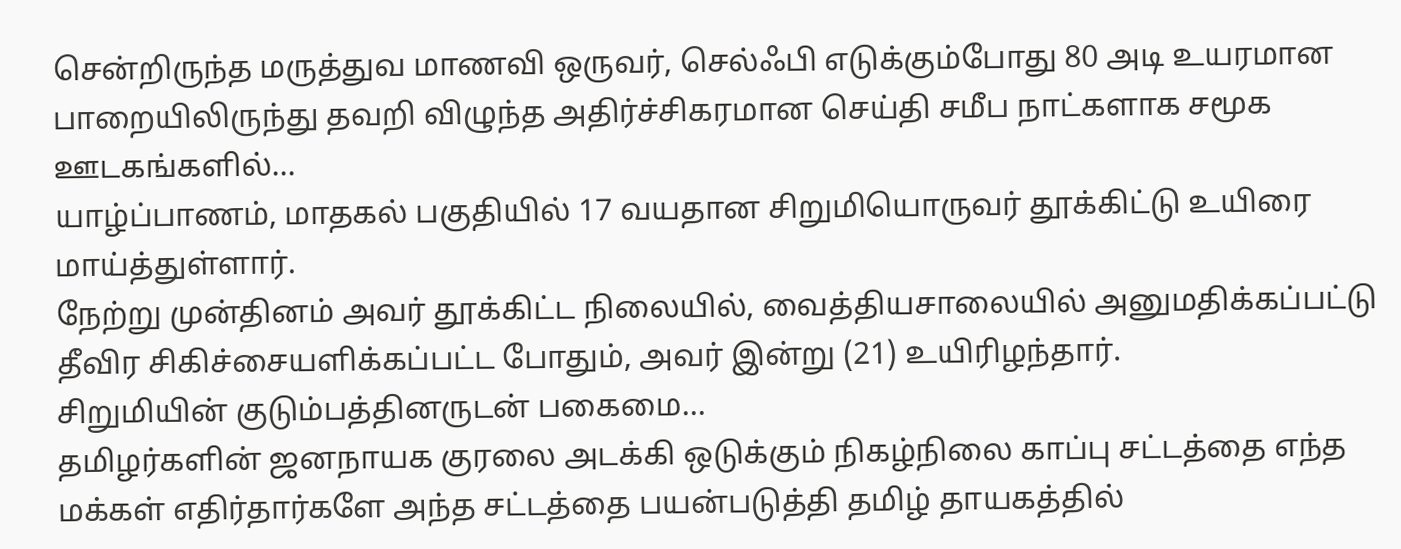சென்றிருந்த மருத்துவ மாணவி ஒருவர், செல்ஃபி எடுக்கும்போது 80 அடி உயரமான பாறையிலிருந்து தவறி விழுந்த அதிர்ச்சிகரமான செய்தி சமீப நாட்களாக சமூக ஊடகங்களில்...
யாழ்ப்பாணம், மாதகல் பகுதியில் 17 வயதான சிறுமியொருவர் தூக்கிட்டு உயிரை மாய்த்துள்ளார்.
நேற்று முன்தினம் அவர் தூக்கிட்ட நிலையில், வைத்தியசாலையில் அனுமதிக்கப்பட்டு தீவிர சிகிச்சையளிக்கப்பட்ட போதும், அவர் இன்று (21) உயிரிழந்தார்.
சிறுமியின் குடும்பத்தினருடன் பகைமை...
தமிழர்களின் ஜனநாயக குரலை அடக்கி ஒடுக்கும் நிகழ்நிலை காப்பு சட்டத்தை எந்த மக்கள் எதிர்தார்களே அந்த சட்டத்தை பயன்படுத்தி தமிழ் தாயகத்தில்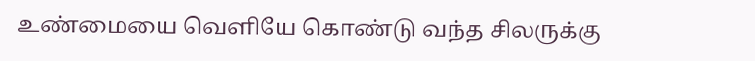உண்மையை வெளியே கொண்டு வந்த சிலருக்கு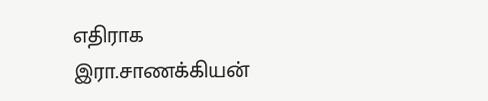எதிராக இரா.சாணக்கியன்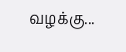வழக்கு...